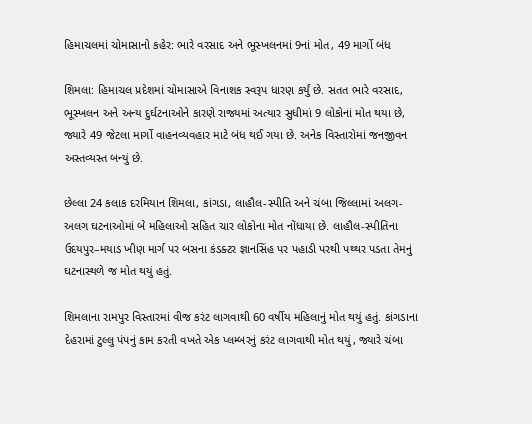હિમાચલમાં ચોમાસાનો કહેર: ભારે વરસાદ અને ભૂસ્ખલનમાં 9નાં મોત, 49 માર્ગો બંધ

શિમલા: હિમાચલ પ્રદેશમાં ચોમાસાએ વિનાશક સ્વરૂપ ધારણ કર્યું છે. સતત ભારે વરસાદ, ભૂસ્ખલન અને અન્ય દુર્ઘટનાઓને કારણે રાજ્યમાં અત્યાર સુધીમાં 9 લોકોનાં મોત થયા છે, જ્યારે 49 જેટલા માર્ગો વાહનવ્યવહાર માટે બંધ થઈ ગયા છે. અનેક વિસ્તારોમાં જનજીવન અસ્તવ્યસ્ત બન્યું છે.

છેલ્લા 24 કલાક દરમિયાન શિમલા, કાંગડા, લાહૌલ-સ્પીતિ અને ચંબા જિલ્લામાં અલગ-અલગ ઘટનાઓમાં બે મહિલાઓ સહિત ચાર લોકોના મોત નોંધાયા છે. લાહૌલ-સ્પીતિના ઉદયપુર–મયાડ ખીણ માર્ગ પર બસના કંડક્ટર જ્ઞાનસિંહ પર પહાડી પરથી પથ્થર પડતા તેમનું ઘટનાસ્થળે જ મોત થયું હતું.

શિમલાના રામપુર વિસ્તારમાં વીજ કરંટ લાગવાથી 60 વર્ષીય મહિલાનું મોત થયું હતું. કાંગડાના દેહરામાં ટુલ્લુ પંપનું કામ કરતી વખતે એક પ્લમ્બરનું કરંટ લાગવાથી મોત થયું, જ્યારે ચંબા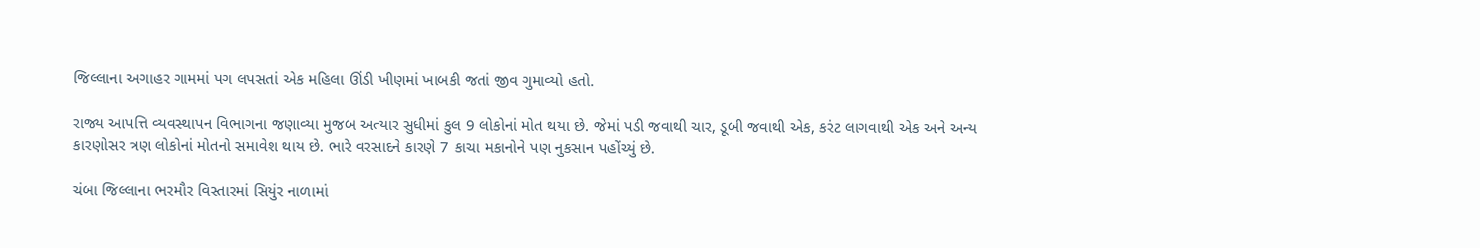જિલ્લાના અગાહર ગામમાં પગ લપસતાં એક મહિલા ઊંડી ખીણમાં ખાબકી જતાં જીવ ગુમાવ્યો હતો.

રાજ્ય આપત્તિ વ્યવસ્થાપન વિભાગના જણાવ્યા મુજબ અત્યાર સુધીમાં કુલ 9 લોકોનાં મોત થયા છે. જેમાં પડી જવાથી ચાર, ડૂબી જવાથી એક, કરંટ લાગવાથી એક અને અન્ય કારણોસર ત્રણ લોકોનાં મોતનો સમાવેશ થાય છે. ભારે વરસાદને કારણે 7 કાચા મકાનોને પણ નુકસાન પહોંચ્યું છે.

ચંબા જિલ્લાના ભરમૌર વિસ્તારમાં સિયુંર નાળામાં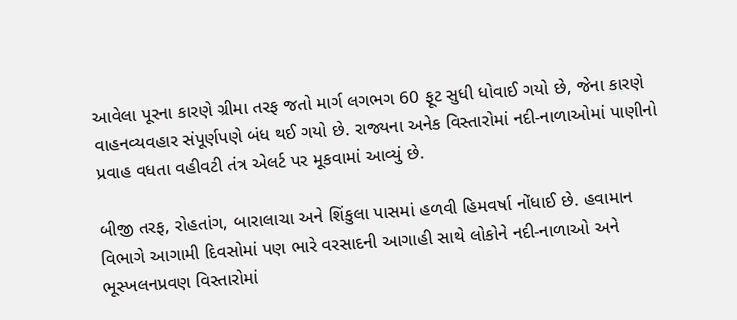આવેલા પૂરના કારણે ગ્રીમા તરફ જતો માર્ગ લગભગ 60 ફૂટ સુધી ધોવાઈ ગયો છે, જેના કારણે વાહનવ્યવહાર સંપૂર્ણપણે બંધ થઈ ગયો છે. રાજ્યના અનેક વિસ્તારોમાં નદી-નાળાઓમાં પાણીનો પ્રવાહ વધતા વહીવટી તંત્ર એલર્ટ પર મૂકવામાં આવ્યું છે.

બીજી તરફ, રોહતાંગ, બારાલાચા અને શિંકુલા પાસમાં હળવી હિમવર્ષા નોંધાઈ છે. હવામાન વિભાગે આગામી દિવસોમાં પણ ભારે વરસાદની આગાહી સાથે લોકોને નદી-નાળાઓ અને ભૂસ્ખલનપ્રવણ વિસ્તારોમાં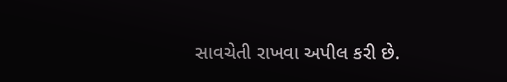સાવચેતી રાખવા અપીલ કરી છે.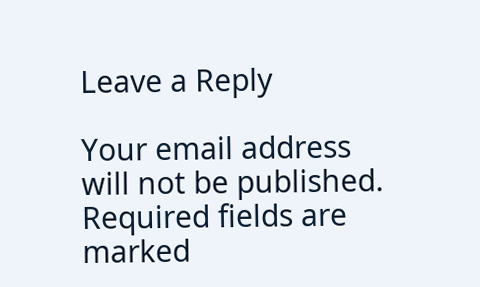Leave a Reply

Your email address will not be published. Required fields are marked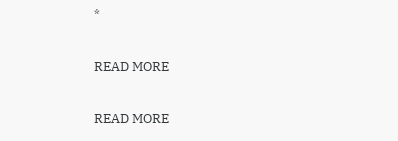*

READ MORE

READ MORE